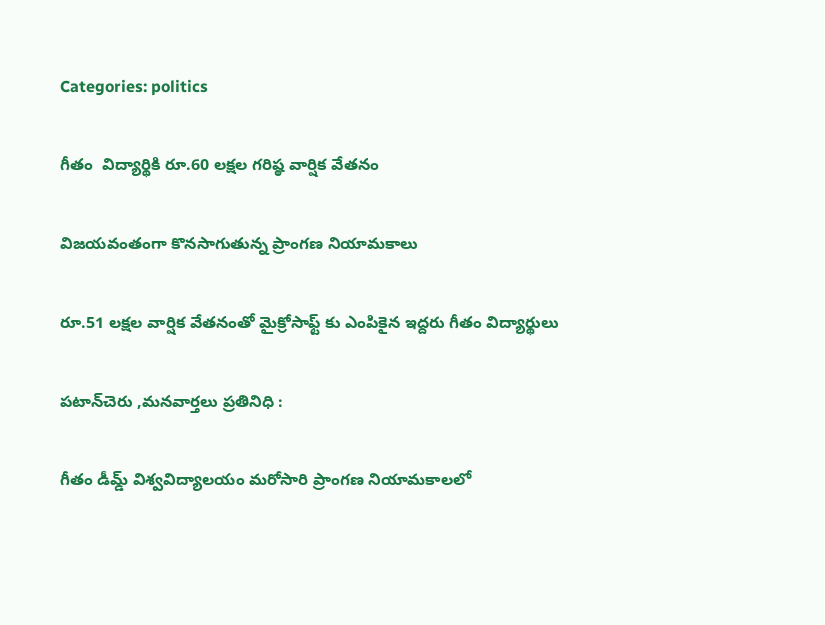Categories: politics

గీతం  విద్యార్థికి రూ.60 లక్షల గరిష్ఠ వార్షిక వేతనం

విజయవంతంగా కొనసాగుతున్న ప్రాంగణ నియామకాలు

రూ.51 లక్షల వార్షిక వేతనంతో మైక్రోసాఫ్ట్ కు ఎంపికైన ఇద్దరు గీతం విద్యార్థులు

పటాన్‌చెరు ,మనవార్తలు ప్రతినిధి :

గీతం డీమ్డ్ విశ్వవిద్యాలయం మరోసారి ప్రాంగణ నియామకాలలో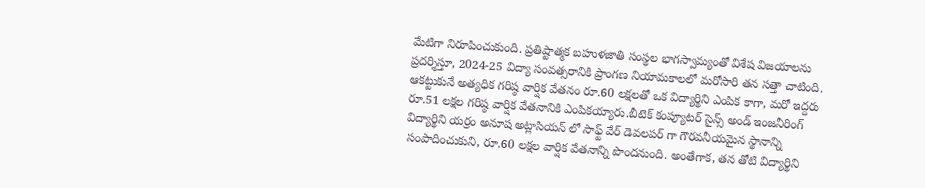మేటిగా నిరూపించుకుంది. ప్రతిష్టాత్మక బహుళజాతి సంస్థల భాగస్వామ్యంతో విశేష విజయాలను ప్రదర్శిస్తూ, 2024-25 విద్యా సంవత్సరానికి ప్రాంగణ నియామకాలలో మరోసారి తన సత్తా చాటింది. ఆకట్టుకునే అత్యధిక గరిష్ఠ వార్షిక వేతనం రూ.60 లక్షలతో ఒక విద్యార్థిని ఎంపిక కాగా, మరో ఇద్దరు రూ.51 లక్షల గరిష్ఠ వార్షిక వేతనానికి ఎంపికయ్యారు.బీటెక్ కంప్యూటర్ సైన్స్ అండ్ ఇంజనీరింగ్ విద్యార్థిని యర్రం అనూష అట్లాసియన్ లో సాఫ్ట్ వేర్ డెవలపర్ గా గౌరవనీయమైన స్థానాన్ని సంపాదించుకుని, రూ.60 లక్షల వార్షిక వేతనాన్ని పొందనుంది. అంతేగాక, తన తోటి విద్యార్థిని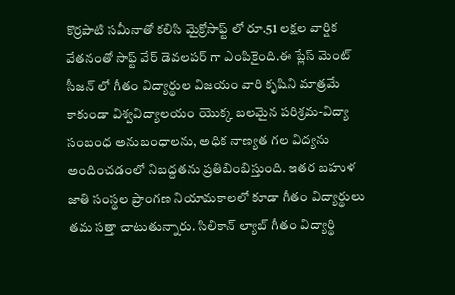కొర్రపాటి సమీనాతో కలిసి మైక్రోసాఫ్ట్ లో రూ.51 లక్షల వార్షిక వేతనంతో సాఫ్ట్ వేర్ డెవలపర్ గా ఎంపికైంది.ఈ ప్లేస్ మెంట్ సీజన్ లో గీతం విద్యార్థుల విజయం వారి కృషిని మాత్రమే కాకుండా విశ్వవిద్యాలయం యొక్క బలమైన పరిశ్రమ-విద్యా సంబంధ అనుబంధాలను, అధిక నాణ్యత గల విద్యను అందించడంలో నిబద్దతను ప్రతిబింబిస్తుంది. ఇతర బహుళ జాతి సంస్థల ప్రాంగణ నియామకాలలో కూడా గీతం విద్యార్థులు తమ సత్తా చాటుతున్నారు. సిలికాన్ ల్యాబ్ గీతం విద్యార్థి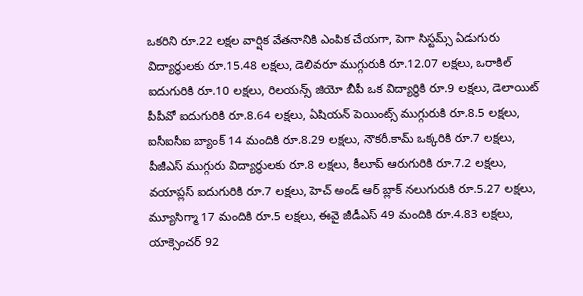ఒకరిని రూ.22 లక్షల వార్షిక వేతనానికి ఎంపిక చేయగా, పెగా సిస్టమ్స్ ఏడుగురు విద్యార్థులకు రూ.15.48 లక్షలు, డెలివరూ ముగ్గురుకి రూ.12.07 లక్షలు, ఒరాకిల్ ఐదుగురికి రూ.10 లక్షలు, రిలయన్స్ జియో బీపీ ఒక విద్యార్థికి రూ.9 లక్షలు, డెలాయిట్ పీపీవో ఐదుగురికి రూ.8.64 లక్షలు, ఏషియన్ పెయింట్స్ ముగ్గురుకి రూ.8.5 లక్షలు, ఐసీఐసీఐ బ్యాంక్ 14 మందికి రూ.8.29 లక్షలు, నౌకరీ.కామ్ ఒక్కరికి రూ.7 లక్షలు, పీజీఎస్ ముగ్గురు విద్యార్థులకు రూ.8 లక్షలు, కీలూప్ ఆరుగురికి రూ.7.2 లక్షలు, వయాప్లస్ ఐదుగురికి రూ.7 లక్షలు, హెచ్ అండ్ ఆర్ బ్లాక్ నలుగురుకి రూ.5.27 లక్షలు, మ్యూసిగ్మా 17 మందికి రూ.5 లక్షలు, ఈవై జీడీఎస్ 49 మందికి రూ.4.83 లక్షలు, యాక్సెంచర్ 92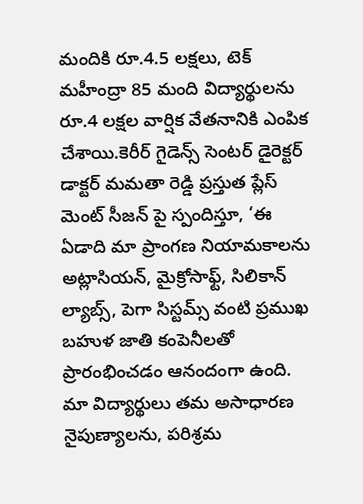మందికి రూ.4.5 లక్షలు, టెక్ మహీంద్రా 85 మంది విద్యార్థులను రూ.4 లక్షల వార్షిక వేతనానికి ఎంపిక చేశాయి.కెరీర్ గైడెన్స్ సెంటర్ డైరెక్టర్ డాక్టర్ మమతా రెడ్డి ప్రస్తుత ప్లేస్ మెంట్ సీజన్ పై స్పందిస్తూ, ‘ఈ ఏడాది మా ప్రాంగణ నియామకాలను అట్లాసియన్, మైక్రోసాఫ్ట్, సిలికాన్ ల్యాబ్స్, పెగా సిస్టమ్స్ వంటి ప్రముఖ బహుళ జాతి కంపెనీలతో ప్రారంభించడం ఆనందంగా ఉంది. మా విద్యార్థులు తమ అసాధారణ నైపుణ్యాలను, పరిశ్రమ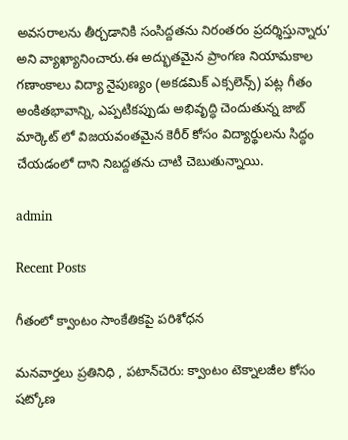అవసరాలను తీర్చడానికి సంసిద్దతను నిరంతరం ప్రదర్శిస్తున్నారు’ అని వ్యాఖ్యానించారు.ఈ అద్భుతమైన ప్రాంగణ నియామకాల గణాంకాలు విద్యా నైపుణ్యం (అకడమిక్ ఎక్సలెన్స్) పట్ల గీతం అంకితభావాన్ని, ఎప్పటికప్పుడు అభివృద్ధి చెందుతున్న జాబ్ మార్కెట్ లో విజయవంతమైన కెరీర్ కోసం విద్యార్థులను సిద్ధం చేయడంలో దాని నిబద్దతను చాటి చెబుతున్నాయి.

admin

Recent Posts

గీతంలో క్వాంటం సాంకేతికపై పరిశోధన

మనవార్తలు ప్రతినిధి , పటాన్‌చెరు: క్వాంటం టెక్నాలజీల కోసం షట్కోణ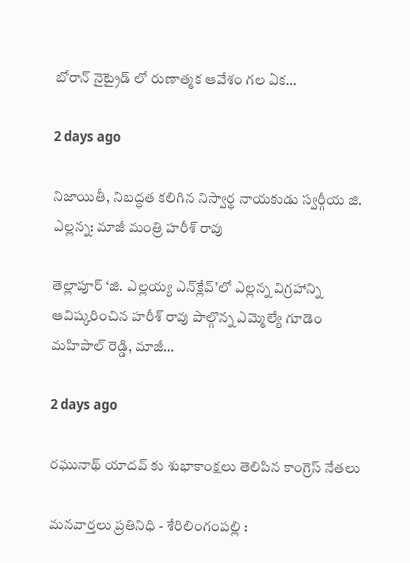బోరాన్ నైట్రైడ్ లో రుణాత్మక ఆవేశం గల ఏక…

2 days ago

నిజాయితీ, నిబద్ధత కలిగిన నిస్వార్థ నాయకుడు స్వర్గీయ జి. ఎల్లన్న: మాజీ మంత్రి హరీశ్ రావు

తెల్లాపూర్ ‘జి. ఎల్లయ్య ఎన్‌క్లేవ్’లో ఎల్లన్న విగ్రహాన్ని ఆవిష్కరించిన హరీశ్ రావు పాల్గొన్న ఎమ్మెల్యే గూడెం మహిపాల్ రెడ్డి, మాజీ…

2 days ago

రఘునాథ్ యాదవ్ కు శుభాకాంక్షలు తెలిపిన కాంగ్రెస్ నేతలు

మనవార్తలు ప్రతినిధి - శేరిలింగంపల్లి :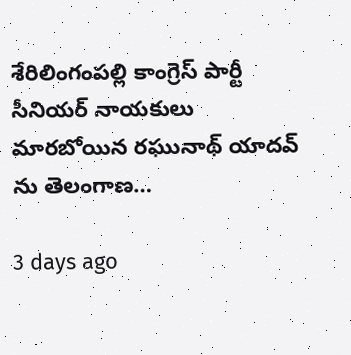శేరిలింగంపల్లి కాంగ్రెస్ పార్టీ సీనియర్ నాయకులు మారబోయిన రఘునాథ్ యాదవ్ ను తెలంగాణ…

3 days ago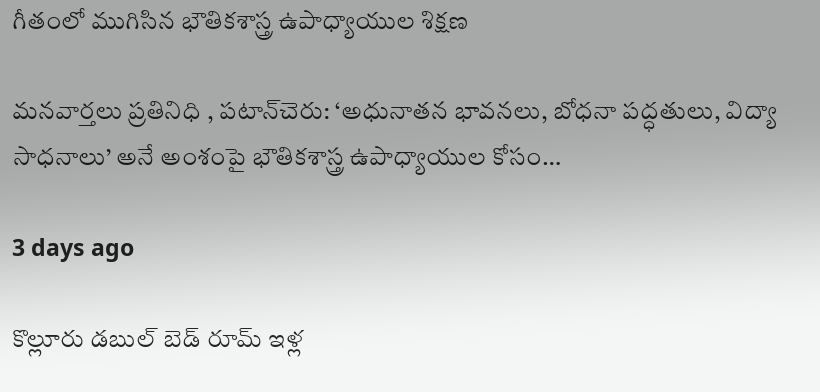గీతంలో ముగిసిన భౌతికశాస్త్ర ఉపాధ్యాయుల శిక్షణ

మనవార్తలు ప్రతినిధి , పటాన్‌చెరు: ‘అధునాతన భావనలు, బోధనా పద్ధతులు, విద్యా సాధనాలు’ అనే అంశంపై భౌతికశాస్త్ర ఉపాధ్యాయుల కోసం…

3 days ago

కొల్లూరు డబుల్ బెడ్ రూమ్ ఇళ్ల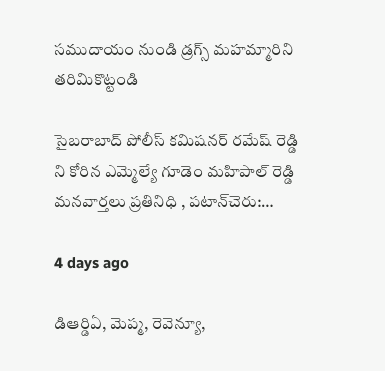సముదాయం నుండి డ్రగ్స్ మహమ్మారిని తరిమికొట్టండి

సైబరాబాద్ పోలీస్ కమిషనర్ రమేష్ రెడ్డి ని కోరిన ఎమ్మెల్యే గూడెం మహిపాల్ రెడ్డి మనవార్తలు ప్రతినిధి , పటాన్‌చెరు:…

4 days ago

డిఆర్డిఏ, మెప్మ, రెవెన్యూ,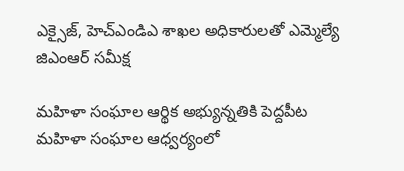ఎక్సైజ్, హెచ్ఎండిఎ శాఖల అధికారులతో ఎమ్మెల్యే జిఎంఆర్ సమీక్ష

మహిళా సంఘాల ఆర్థిక అభ్యున్నతికి పెద్దపీట మహిళా సంఘాల ఆధ్వర్యంలో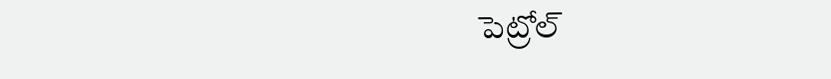పెట్రోల్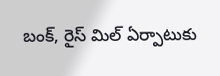బంక్, రైస్ మిల్ ఏర్పాటుకు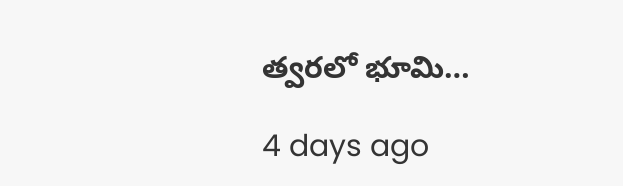త్వరలో భూమి…

4 days ago